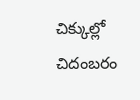చిక్కుల్లో చిదంబరం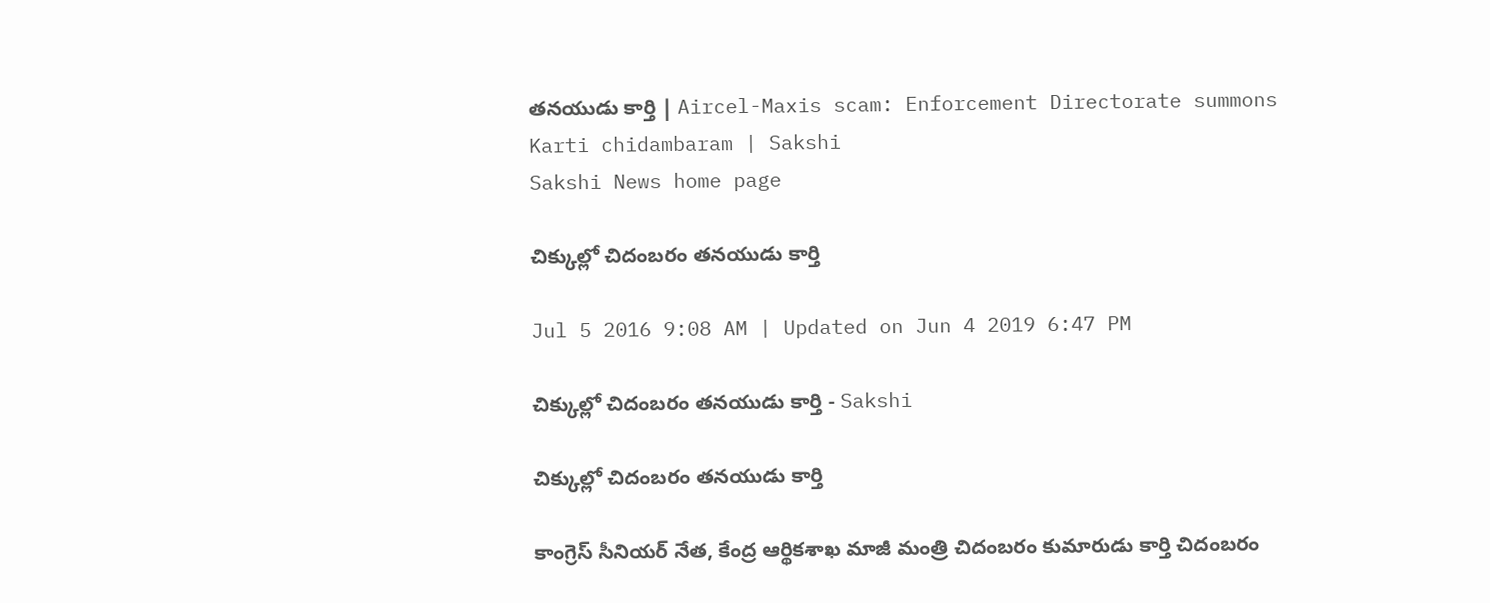తనయుడు కార్తి | Aircel-Maxis scam: Enforcement Directorate summons Karti chidambaram | Sakshi
Sakshi News home page

చిక్కుల్లో చిదంబరం తనయుడు కార్తి

Jul 5 2016 9:08 AM | Updated on Jun 4 2019 6:47 PM

చిక్కుల్లో చిదంబరం తనయుడు కార్తి - Sakshi

చిక్కుల్లో చిదంబరం తనయుడు కార్తి

కాంగ్రెస్ సీనియర్ నేత, కేంద్ర ఆర్థికశాఖ మాజీ మంత్రి చిదంబరం కుమారుడు కార్తి చిదంబరం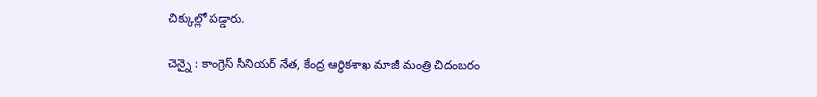చిక్కుల్లో పడ్డారు.

చెన్నై : కాంగ్రెస్ సీనియర్ నేత, కేంద్ర ఆర్థికశాఖ మాజీ మంత్రి చిదంబరం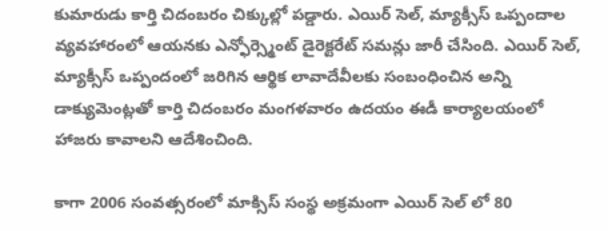కుమారుడు కార్తి చిదంబరం చిక్కుల్లో పడ్డారు. ఎయిర్ సెల్, మ్యాక్సీస్ ఒప్పందాల వ్యవహారంలో ఆయనకు ఎన్ఫోర్స్మెంట్ డైరెక్టరేట్ సమన్లు జారీ చేసింది. ఎయిర్ సెల్, మ్యాక్సీస్ ఒప్పందంలో జరిగిన ఆర్థిక లావాదేవీలకు సంబంధించిన అన్ని డాక్యుమెంట్లతో కార్తి చిదంబరం మంగళవారం ఉదయం ఈడీ కార్యాలయంలో హాజరు కావాలని ఆదేశించింది.

కాగా 2006 సంవత్సరంలో మాక్సిస్‌ సంస్థ అక్రమంగా ఎయిర్‌ సెల్ లో 80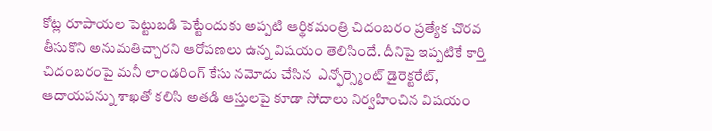కోట్ల రూపాయల పెట్టుబడి పెట్టేందుకు అప్పటి ఆర్థికమంత్రి చిదంబరం ప్రత్యేక చొరవ తీసుకొని అనుమతిచ్చారని ఆరోపణలు ఉన్న విషయం తెలిసిందే. దీనిపై ఇప్పటికే కార్తి చిదంబరంపై మనీ లాండరింగ్ కేసు నమోదు చేసిన  ఎన్ఫోర్స్మెంట్ డైరెక్టరేట్, ఆదాయపన్ను శాఖతో కలిసి అతడి ఆస్తులపై కూడా సోదాలు నిర్వహించిన విషయం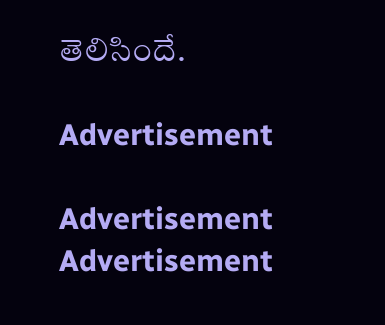తెలిసిందే.

Advertisement

Advertisement
Advertisement